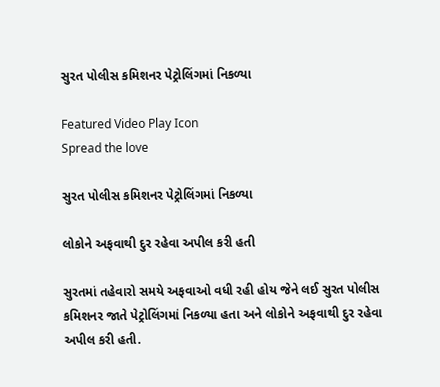સુરત પોલીસ કમિશનર પેટ્રોલિંગમાં નિકળ્યા

Featured Video Play Icon
Spread the love

સુરત પોલીસ કમિશનર પેટ્રોલિંગમાં નિકળ્યા

લોકોને અફવાથી દુર રહેવા અપીલ કરી હતી

સુરતમાં તહેવારો સમયે અફવાઓ વધી રહી હોય જેને લઈ સુરત પોલીસ કમિશનર જાતે પેટ્રોલિંગમાં નિકળ્યા હતા અને લોકોને અફવાથી દુર રહેવા અપીલ કરી હતી.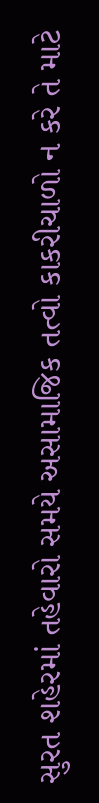સુરત શહેરમાં તહેવારો સમયે અસામાજિક તત્વો કાકરીચાળો ન કરે તે માટે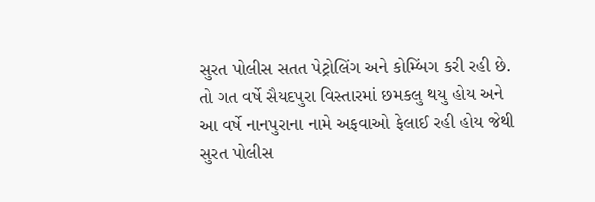સુરત પોલીસ સતત પેટ્રોલિંગ અને કોમ્બિંગ કરી રહી છે. તો ગત વર્ષે સૈયદપુરા વિસ્તારમાં છમકલુ થયુ હોય અને આ વર્ષે નાનપુરાના નામે અફવાઓ ફેલાઈ રહી હોય જેથી સુરત પોલીસ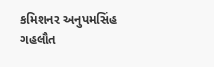કમિશનર અનુપમસિંહ ગહલૌત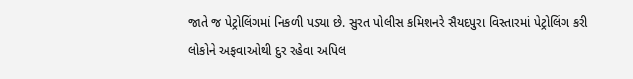જાતે જ પેટ્રોલિંગમાં નિકળી પડ્યા છે. સુરત પોલીસ કમિશનરે સૈયદપુરા વિસ્તારમાં પેટ્રોલિંગ કરી લોકોને અફવાઓથી દુર રહેવા અપિલ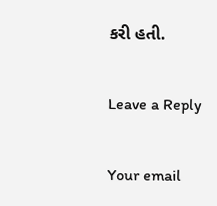કરી હતી.

Leave a Reply

Your email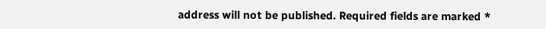address will not be published. Required fields are marked *